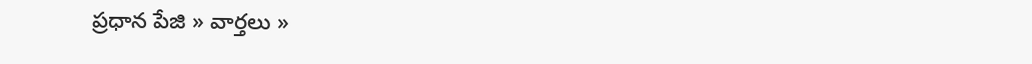ప్రధాన పేజి » వార్తలు »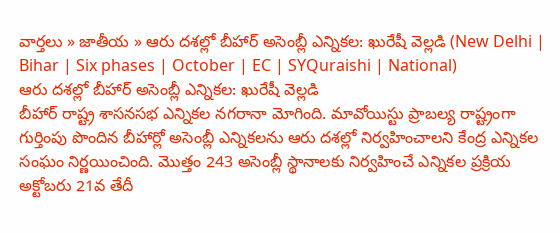వార్తలు » జాతీయ » ఆరు దశల్లో బీహార్ అసెంబ్లీ ఎన్నికల: ఖురేషీ వెల్లడి (New Delhi | Bihar | Six phases | October | EC | SYQuraishi | National)
ఆరు దశల్లో బీహార్ అసెంబ్లీ ఎన్నికల: ఖురేషీ వెల్లడి
బీహార్ రాష్ట్ర శాసనసభ ఎన్నికల నగరానా మోగింది. మావోయిస్టు ప్రాబల్య రాష్ట్రంగా గుర్తింపు పొందిన బీహార్లో అసెంబ్లీ ఎన్నికలను ఆరు దశల్లో నిర్వహించాలని కేంద్ర ఎన్నికల సంఘం నిర్ణయించింది. మొత్తం 243 అసెంబ్లీ స్థానాలకు నిర్వహించే ఎన్నికల ప్రక్రియ అక్టోబరు 21వ తేదీ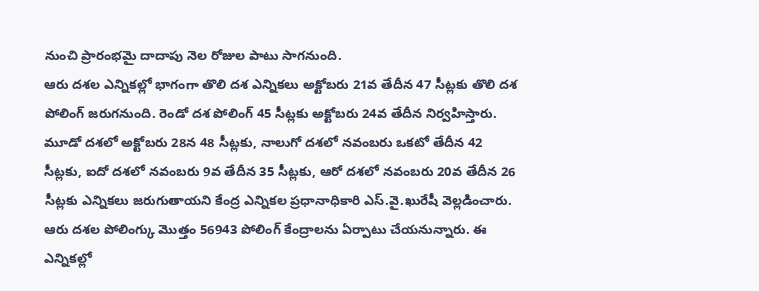నుంచి ప్రారంభమై దాదాపు నెల రోజుల పాటు సాగనుంది.
ఆరు దశల ఎన్నికల్లో భాగంగా తొలి దశ ఎన్నికలు అక్టోబరు 21వ తేదీన 47 సీట్లకు తొలి దశ పోలింగ్ జరుగనుంది. రెండో దశ పోలింగ్ 45 సీట్లకు అక్టోబరు 24వ తేదీన నిర్వహిస్తారు. మూడో దశలో అక్టోబరు 28న 48 సీట్లకు, నాలుగో దశలో నవంబరు ఒకటో తేదీన 42 సీట్లకు, ఐదో దశలో నవంబరు 9వ తేదీన 35 సీట్లకు, ఆరో దశలో నవంబరు 20వ తేదీన 26 సీట్లకు ఎన్నికలు జరుగుతాయని కేంద్ర ఎన్నికల ప్రధానాధికారి ఎస్.వై.ఖురేషీ వెల్లడించారు.
ఆరు దశల పోలింగ్కు మొత్తం 56943 పోలింగ్ కేంద్రాలను ఏర్పాటు చేయనున్నారు. ఈ ఎన్నికల్లో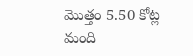మొత్తం 5.50 కోట్ల మంది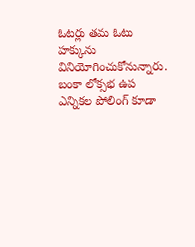ఓటర్లు తమ ఓటు హక్కును వినియోగించుకోనున్నారు. బంకా లోక్సభ ఉప ఎన్నికల పోలింగ్ కూడా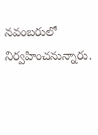నవంబరులో నిర్వహించనున్నారు.